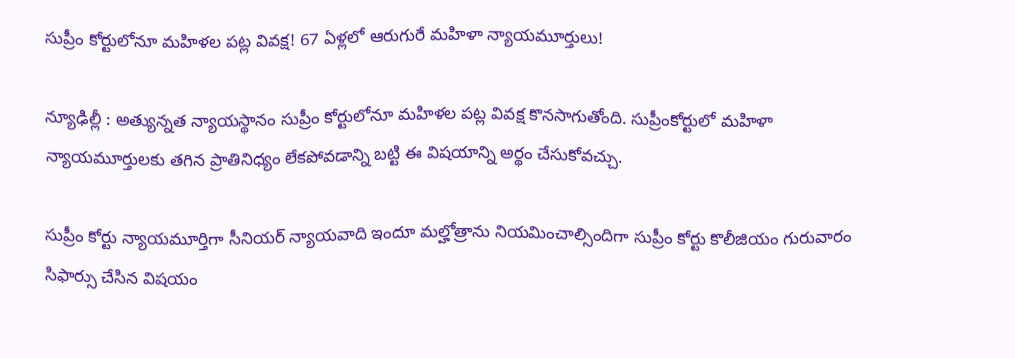సుప్రీం కోర్టులోనూ మహిళల పట్ల వివక్ష! 67 ఏళ్లలో ఆరుగురే మహిళా న్యాయమూర్తులు!

న్యూఢిల్లీ : అత్యున్నత న్యాయస్థానం సుప్రీం కోర్టులోనూ మహిళల పట్ల వివక్ష కొనసాగుతోంది. సుప్రీంకోర్టులో మహిళా న్యాయమూర్తులకు తగిన ప్రాతినిధ్యం లేకపోవడాన్ని బట్టి ఈ విషయాన్ని అర్థం చేసుకోవచ్చు.

సుప్రీం కోర్టు న్యాయమూర్తిగా సీనియర్‌ న్యాయవాది ఇందూ మల్హోత్రాను నియమించాల్సిందిగా సుప్రీం కోర్టు కొలీజియం గురువారం సిఫార్సు చేసిన విషయం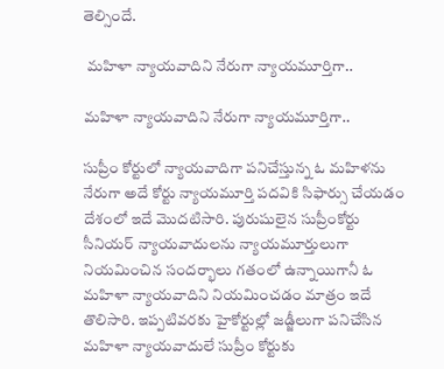తెల్సిందే.

 మహిళా న్యాయవాదిని నేరుగా న్యాయమూర్తిగా..

మహిళా న్యాయవాదిని నేరుగా న్యాయమూర్తిగా..

సుప్రీం కోర్టులో న్యాయవాదిగా పనిచేస్తున్న ఓ మహిళను నేరుగా అదే కోర్టు న్యాయమూర్తి పదవికి సిఫార్సు చేయడం దేశంలో ఇదే మొదటిసారి. పురుషులైన సుప్రీంకోర్టు సీనియర్‌ న్యాయవాదులను న్యాయమూర్తులుగా నియమించిన సందర్భాలు గతంలో ఉన్నాయిగానీ ఓ మహిళా న్యాయవాదిని నియమించడం మాత్రం ఇదే తొలిసారి. ఇప్పటివరకు హైకోర్టుల్లో జడ్జీలుగా పనిచేసిన మహిళా న్యాయవాదులే సుప్రీం కోర్టుకు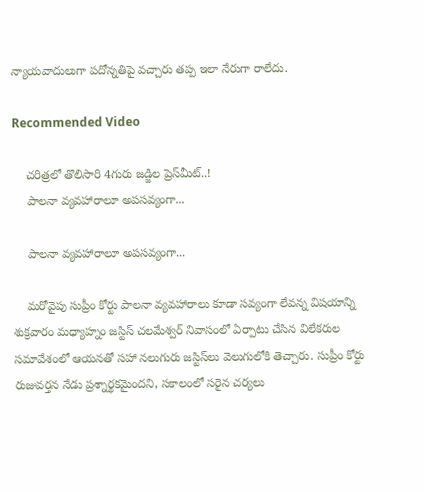న్యాయవాదులుగా పదోన్నతిపై వచ్చారు తప్ప ఇలా నేరుగా రాలేదు.

Recommended Video

    చరిత్రలో తొలిసారి 4గురు జడ్జిల ప్రెస్‌మీట్..!
    పాలనా వ్యవహారాలూ అపసవ్యంగా...

    పాలనా వ్యవహారాలూ అపసవ్యంగా...

    మరోవైపు సుప్రీం కోర్టు పాలనా వ్యవహారాలు కూడా సవ్యంగా లేవన్న విషయాన్ని శుక్రవారం మధ్యాహ్నం జస్టిస్‌ చలమేశ్వర్‌ నివాసంలో ఏర్పాటు చేసిన విలేకరుల సమావేశంలో ఆయనతో సహా నలుగురు జస్టిస్‌లు వెలుగులోకి తెచ్చారు. సుప్రీం కోర్టు రుజువర్తన నేడు ప్రశ్నార్థకమైందని, సకాలంలో సరైన చర్యలు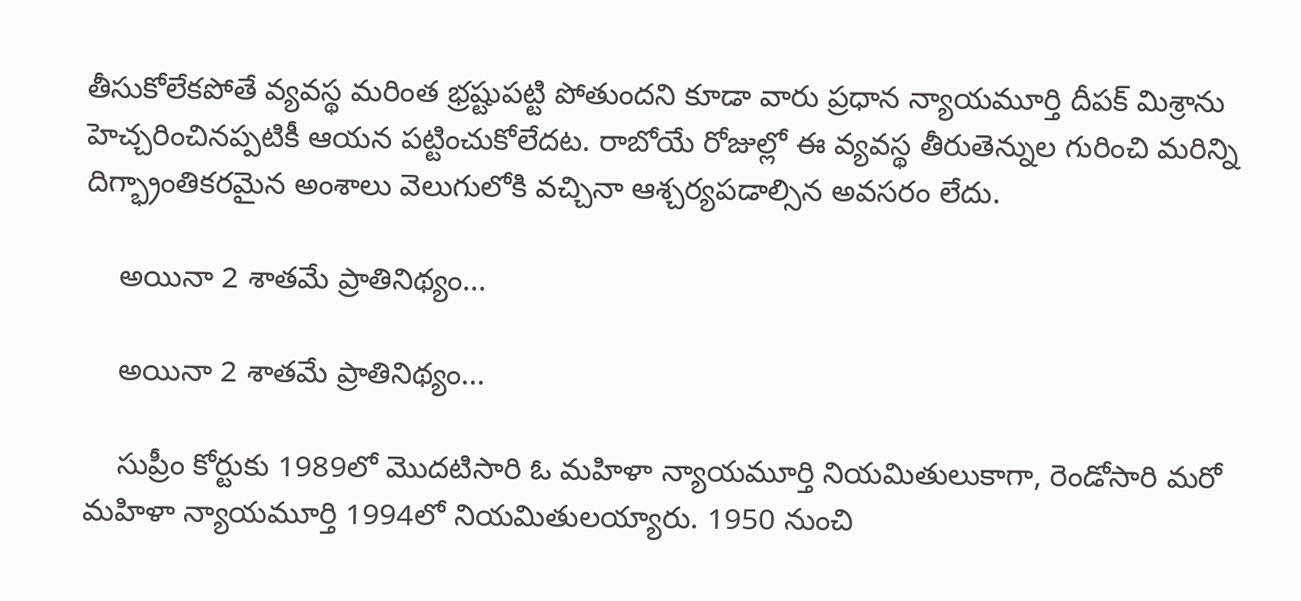తీసుకోలేకపోతే వ్యవస్థ మరింత భ్రష్టుపట్టి పోతుందని కూడా వారు ప్రధాన న్యాయమూర్తి దీపక్‌ మిశ్రాను హెచ్చరించినప్పటికీ ఆయన పట్టించుకోలేదట. రాబోయే రోజుల్లో ఈ వ్యవస్థ తీరుతెన్నుల గురించి మరిన్ని దిగ్భ్రాంతికరమైన అంశాలు వెలుగులోకి వచ్చినా ఆశ్చర్యపడాల్సిన అవసరం లేదు.

    అయినా 2 శాతమే ప్రాతినిథ్యం...

    అయినా 2 శాతమే ప్రాతినిథ్యం...

    సుప్రీం కోర్టుకు 1989లో మొదటిసారి ఓ మహిళా న్యాయమూర్తి నియమితులుకాగా, రెండోసారి మరో మహిళా న్యాయమూర్తి 1994లో నియమితులయ్యారు. 1950 నుంచి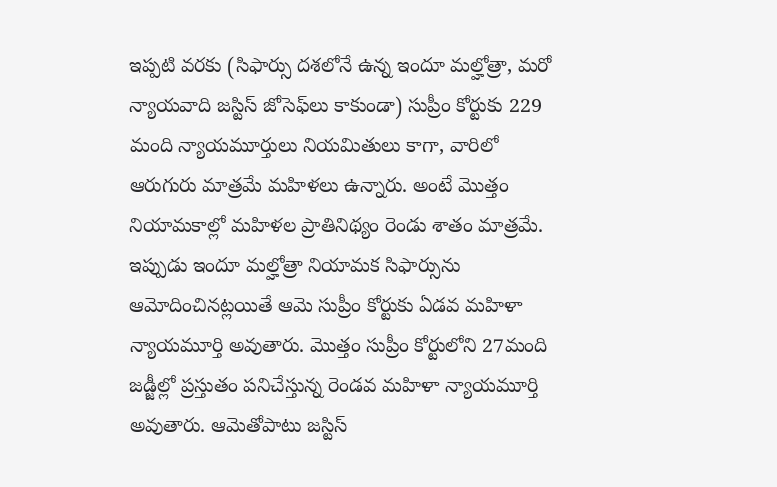ఇప్పటి వరకు (సిఫార్సు దశలోనే ఉన్న ఇందూ మల్హోత్రా, మరో న్యాయవాది జస్టిస్‌ జోసెఫ్‌లు కాకుండా) సుప్రీం కోర్టుకు 229 మంది న్యాయమూర్తులు నియమితులు కాగా, వారిలో ఆరుగురు మాత్రమే మహిళలు ఉన్నారు. అంటే మొత్తం నియామకాల్లో మహిళల ప్రాతినిథ్యం రెండు శాతం మాత్రమే. ఇప్పుడు ఇందూ మల్హోత్రా నియామక సిఫార్సును ఆమోదించినట్లయితే ఆమె సుప్రీం కోర్టుకు ఏడవ మహిళా న్యాయమూర్తి అవుతారు. మొత్తం సుప్రీం కోర్టులోని 27మంది జడ్జీల్లో ప్రస్తుతం పనిచేస్తున్న రెండవ మహిళా న్యాయమూర్తి అవుతారు. ఆమెతోపాటు జస్టిస్‌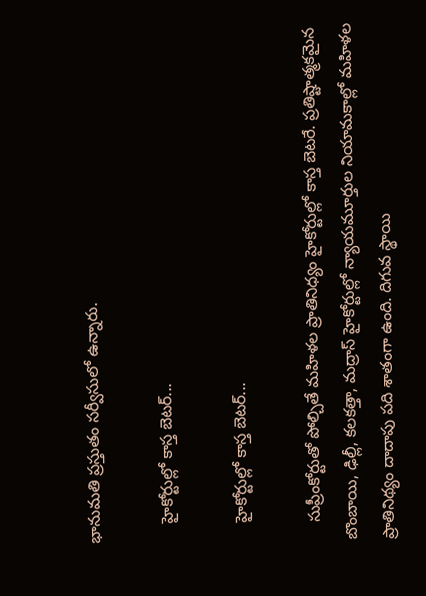భానుమతి ప్రస్తుతం సర్వీసులో ఉన్నారు.

    హైకోర్టుల్లో కాస్త బెటర్...

    హైకోర్టుల్లో కాస్త బెటర్...

    సుప్రీంకోర్టుతో పోల్చితే మహిళల ప్రాతినిధ్యం హైకోర్టుల్లో కాస్త బెటరే. ప్రతిష్టాత్మకమైన బొంబాయి, ఢిల్లీ, కలకత్తా, మద్రాస్‌ హైకోర్టుల్లో న్యాయమూర్తుల నియామకాల్లో మహిళల ప్రాతినిథ్యం దాదాపు పది శాతంగా ఉంది. దిగువ స్థాయి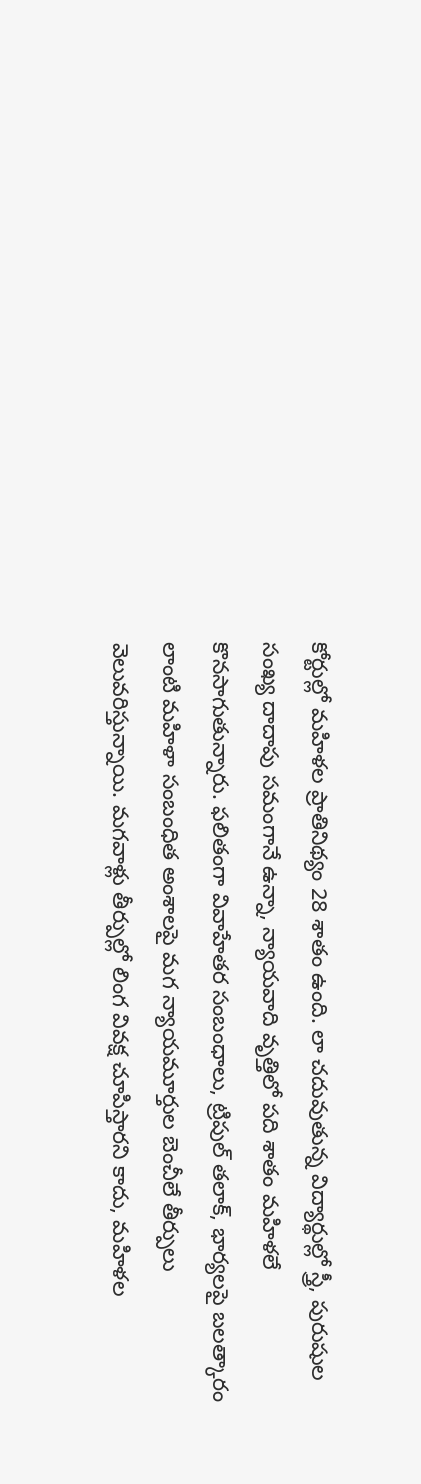కోర్టుల్లో మహిళల ప్రాతినిథ్యం 28 శాతం ఉంది. లా చదువుతున్న విద్యార్థుల్లో స్త్రీ, పురుషుల సంఖ్య దాదాపు సమంగానే ఉన్నా, న్యాయవాది వృత్తిలో పది శాతం మహిళలే కొనసాగుతున్నారు. ఫలితంగా వివాహేతర సంబంధాలు, ట్రిపుల్‌ తలాక్, భార్యలపై బలత్కారం లాంటి మహిళా సంబంధిత అంశాలపై మగ న్యాయమూర్తుల బెంచీలే తీర్పులు వెలువరిస్తున్నాయి. మగవాళ్లు తీర్పుల్లో లింగ వివక్ష చూపిస్తారని కాదు, మహిళల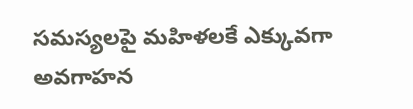సమస్యలపై మహిళలకే ఎక్కువగా అవగాహన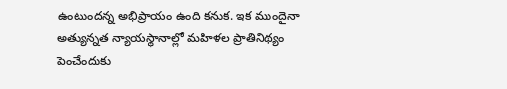ఉంటుందన్న అభిప్రాయం ఉంది కనుక. ఇక ముందైనా అత్యున్నత న్యాయస్థానాల్లో మహిళల ప్రాతినిథ్యం పెంచేందుకు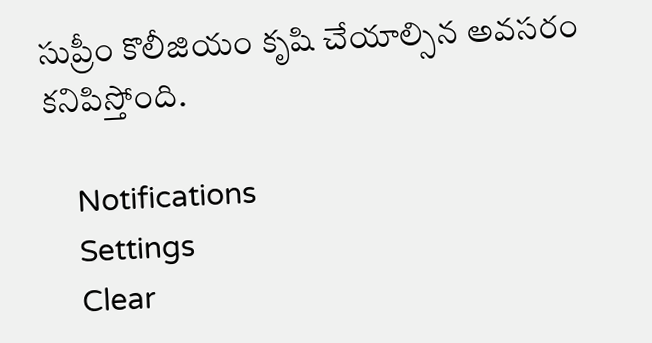సుప్రీం కొలీజియం కృషి చేయాల్సిన అవసరం కనిపిస్తోంది.

    Notifications
    Settings
    Clear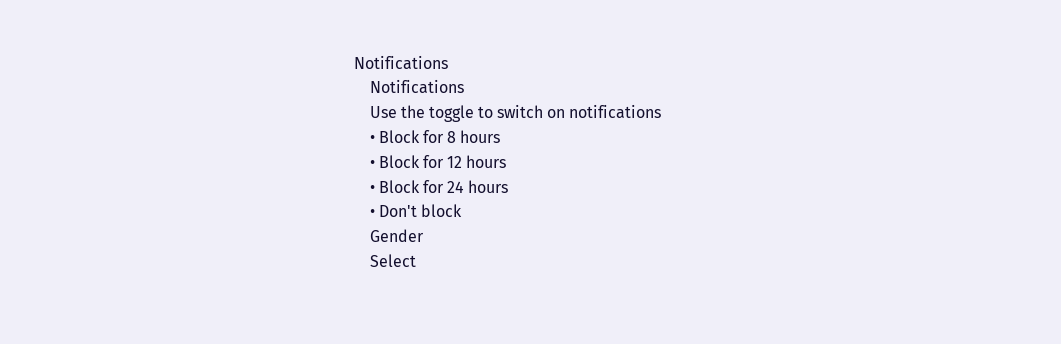Notifications
    Notifications
    Use the toggle to switch on notifications
    • Block for 8 hours
    • Block for 12 hours
    • Block for 24 hours
    • Don't block
    Gender
    Select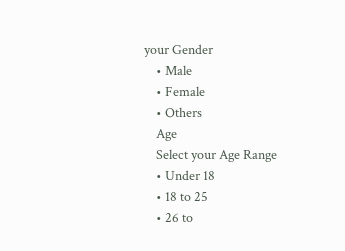your Gender
    • Male
    • Female
    • Others
    Age
    Select your Age Range
    • Under 18
    • 18 to 25
    • 26 to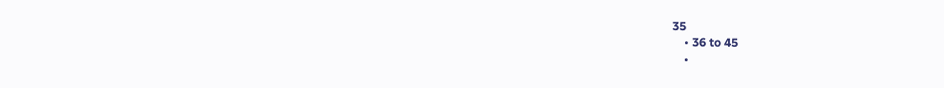35
    • 36 to 45
    •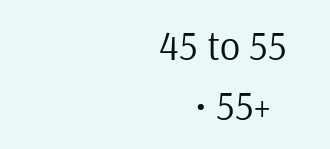45 to 55
    • 55+